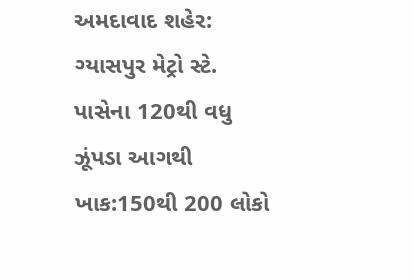અમદાવાદ શહેર: ગ્યાસપુર મેટ્રો સ્ટે. પાસેના 120થી વધુ ઝૂંપડા આગથી ખાક:150થી 200 લોકો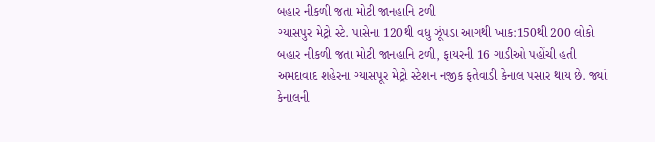બહાર નીકળી જતા મોટી જાનહાનિ ટળી
ગ્યાસપુર મેટ્રો સ્ટે. પાસેના 120થી વધુ ઝૂંપડા આગથી ખાક:150થી 200 લોકો બહાર નીકળી જતા મોટી જાનહાનિ ટળી, ફાયરની 16 ગાડીઓ પહોંચી હતી અમદાવાદ શહેરના ગ્યાસપૂર મેટ્રો સ્ટેશન નજીક ફતેવાડી કેનાલ પસાર થાય છે. જ્યાં કેનાલની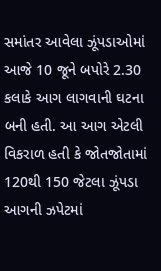સમાંતર આવેલા ઝૂંપડાઓમાં આજે 10 જૂને બપોરે 2.30 કલાકે આગ લાગવાની ઘટના બની હતી. આ આગ એટલી વિકરાળ હતી કે જોતજોતામાં 120થી 150 જેટલા ઝૂંપડા આગની ઝપેટમાં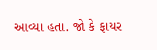આવ્યા હતા. જો કે ફાયર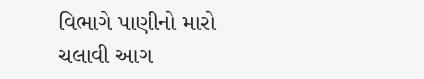વિભાગે પાણીનો મારો ચલાવી આગ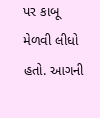પર કાબૂ મેળવી લીધો હતો. આગની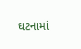ઘટનામાં